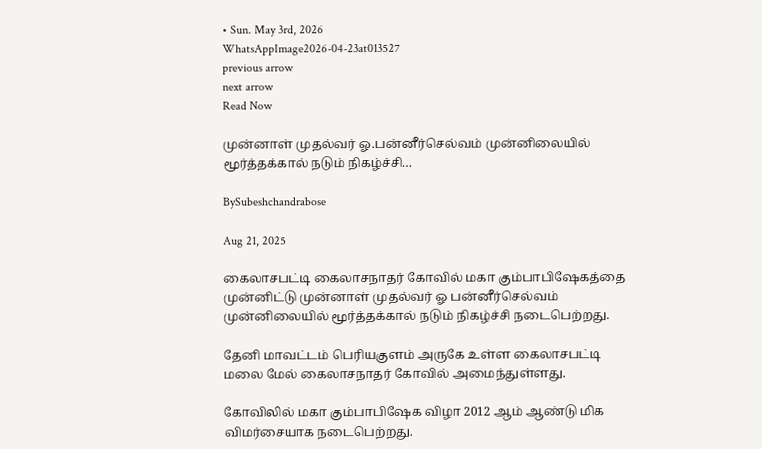• Sun. May 3rd, 2026
WhatsAppImage2026-04-23at013527
previous arrow
next arrow
Read Now

முன்னாள் முதல்வர் ஓ.பன்னீர்செல்வம் முன்னிலையில் மூர்த்தக்கால் நடும் நிகழ்ச்சி…

BySubeshchandrabose

Aug 21, 2025

கைலாசபட்டி கைலாசநாதர் கோவில் மகா கும்பாபிஷேகத்தை முன்னிட்டு முன்னாள் முதல்வர் ஓ பன்னீர்செல்வம் முன்னிலையில் மூர்த்தக்கால் நடும் நிகழ்ச்சி நடைபெற்றது.

தேனி மாவட்டம் பெரியகுளம் அருகே உள்ள கைலாசபட்டி மலை மேல் கைலாசநாதர் கோவில் அமைந்துள்ளது.

கோவிலில் மகா கும்பாபிஷேக விழா 2012 ஆம் ஆண்டு மிக விமர்சையாக நடைபெற்றது.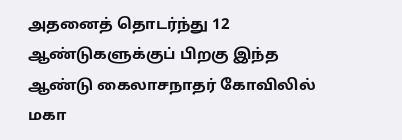அதனைத் தொடர்ந்து 12 ஆண்டுகளுக்குப் பிறகு இந்த ஆண்டு கைலாசநாதர் கோவிலில் மகா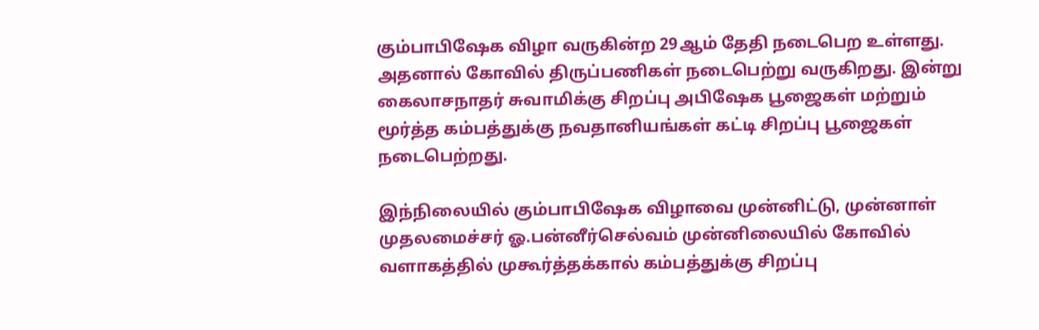கும்பாபிஷேக விழா வருகின்ற 29ஆம் தேதி நடைபெற உள்ளது. அதனால் கோவில் திருப்பணிகள் நடைபெற்று வருகிறது. இன்று கைலாசநாதர் சுவாமிக்கு சிறப்பு அபிஷேக பூஜைகள் மற்றும் மூர்த்த கம்பத்துக்கு நவதானியங்கள் கட்டி சிறப்பு பூஜைகள் நடைபெற்றது.

இந்நிலையில் கும்பாபிஷேக விழாவை முன்னிட்டு, முன்னாள் முதலமைச்சர் ஓ.பன்னீர்செல்வம் முன்னிலையில் கோவில் வளாகத்தில் முகூர்த்தக்கால் கம்பத்துக்கு சிறப்பு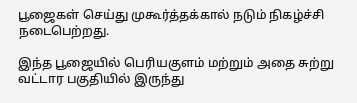பூஜைகள் செய்து முகூர்த்தக்கால் நடும் நிகழ்ச்சி நடைபெற்றது.

இந்த பூஜையில் பெரியகுளம் மற்றும் அதை சுற்று வட்டார பகுதியில் இருந்து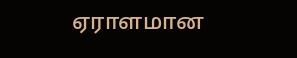ஏராளமான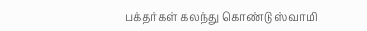பக்தர்கள் கலந்து கொண்டு ஸ்வாமி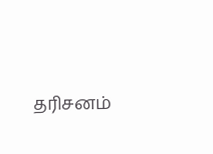தரிசனம்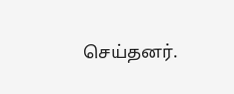செய்தனர்.